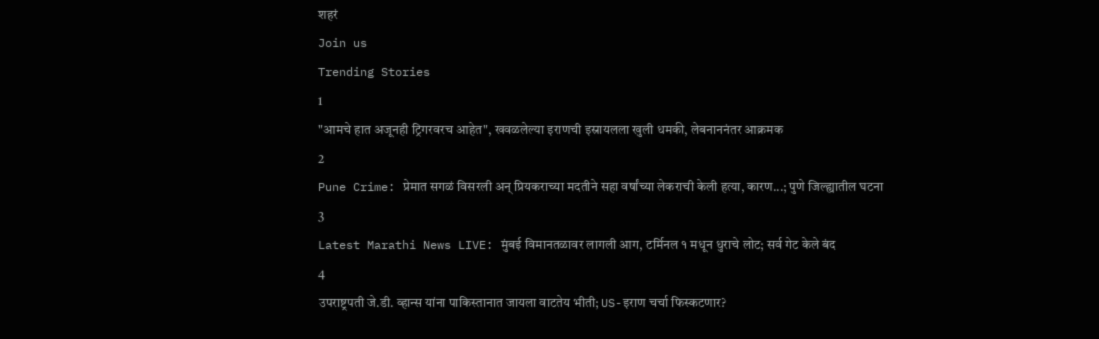शहरं
Join us
Trending Stories
1
"आमचे हात अजूनही ट्रिगरवरच आहेत", खवळलेल्या इराणची इस्रायलला खुली धमकी, लेबनाननंतर आक्रमक
2
Pune Crime: प्रेमात सगळं विसरली अन् प्रियकराच्या मदतीने सहा वर्षांच्या लेकराची केली हत्या, कारण...; पुणे जिल्ह्यातील घटना
3
Latest Marathi News LIVE: मुंबई विमानतळावर लागली आग, टर्मिनल १ मधून धुराचे लोट; सर्व गेट केले बंद
4
उपराष्ट्रपती जे.डी. व्हान्स यांना पाकिस्तानात जायला वाटतेय भीती; US-इराण चर्चा फिस्कटणार?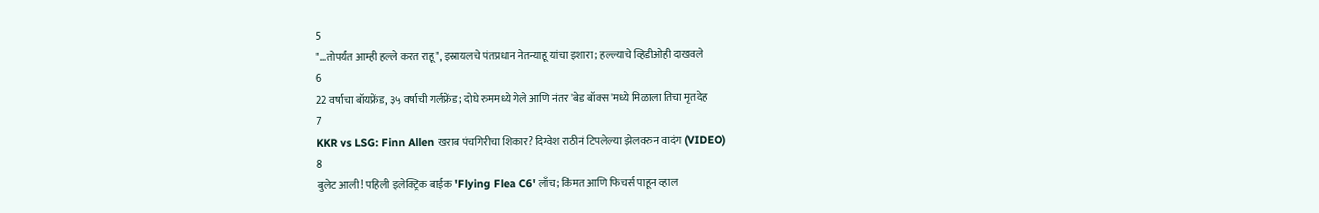5
"...तोपर्यंत आम्ही हल्ले करत राहू", इस्रायलचे पंतप्रधान नेतन्याहू यांचा इशारा; हल्ल्याचे व्हिडीओही दाखवले
6
22 वर्षाचा बॉयफ्रेंड, ३५ वर्षाची गर्लफ्रेंड; दोघे रुममध्ये गेले आणि नंतर 'बेड बॉक्स'मध्ये मिळाला तिचा मृतदेह
7
KKR vs LSG: Finn Allen खराब पंचगिरीचा शिकार? दिग्वेश राठीनं टिपलेल्या झेलवरुन वादंग (VIDEO)
8
बुलेट आली! पहिली इलेक्ट्रिक बाईक 'Flying Flea C6' लाँच; किंमत आणि फिचर्स पाहून व्हाल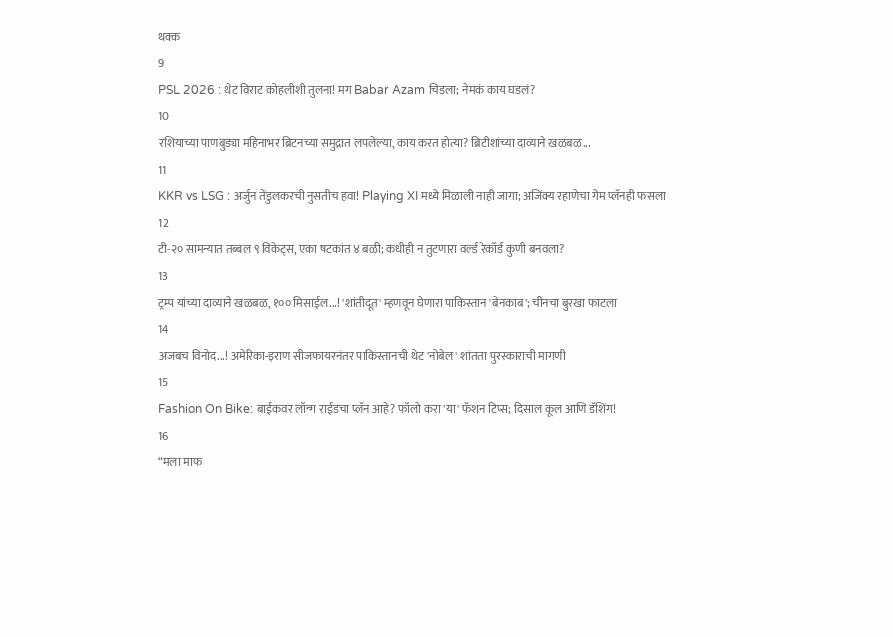थक्क
9
PSL 2026 : थेट विराट कोहलीशी तुलना! मग Babar Azam चिडला; नेमकं काय घडलं?
10
रशियाच्या पाणबुड्या महिनाभर ब्रिटनच्या समुद्रात लपलेल्या, काय करत होत्या? ब्रिटीशांच्या दाव्याने खळबळ...
11
KKR vs LSG : अर्जुन तेंडुलकरची नुसतीच हवा! Playing XI मध्ये मिळाली नाही जागा; अजिंक्य रहाणेचा गेम प्लॅनही फसला
12
टी-२० सामन्यात तब्बल ९ विकेट्स, एका षटकांत ४ बळी; कधीही न तुटणारा वर्ल्ड रेकॉर्ड कुणी बनवला?
13
ट्रम्प यांच्या दाव्याने खळबळ, १०० मिसाईल...! 'शांतीदूत' म्हणवून घेणारा पाकिस्तान 'बेनकाब'; चीनचा बुरखा फाटला
14
अजबच विनोद...! अमेरिका-इराण सीजफायरनंतर पाकिस्तानची थेट 'नोबेल' शांतता पुरस्काराची मागणी
15
Fashion On Bike: बाईकवर लॉन्ग राईडचा प्लॅन आहे? फॉलो करा 'या' फॅशन टिप्स; दिसाल कूल आणि डॅशिंग!
16
“मला माफ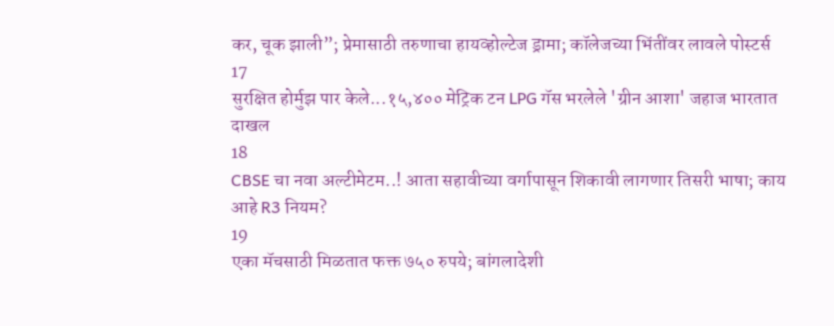कर, चूक झाली”; प्रेमासाठी तरुणाचा हायव्होल्टेज ड्रामा; कॉलेजच्या भिंतींवर लावले पोस्टर्स
17
सुरक्षित होर्मुझ पार केले...१५,४०० मेट्रिक टन LPG गॅस भरलेले 'ग्रीन आशा' जहाज भारतात दाखल
18
CBSE चा नवा अल्टीमेटम..! आता सहावीच्या वर्गापासून शिकावी लागणार तिसरी भाषा; काय आहे R3 नियम?
19
एका मॅचसाठी मिळतात फक्त ७५० रुपये; बांगलादेशी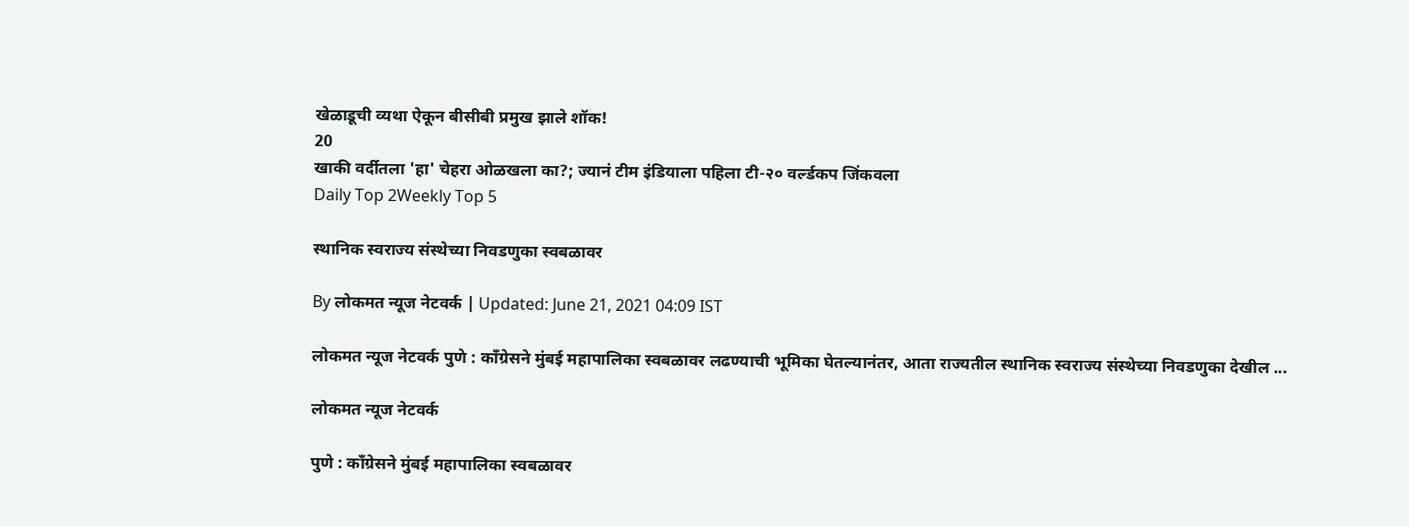खेळाडूची व्यथा ऐकून बीसीबी प्रमुख झाले शॉक!
20
खाकी वर्दीतला 'हा' चेहरा ओळखला का?; ज्यानं टीम इंडियाला पहिला टी-२० वर्ल्डकप जिंकवला
Daily Top 2Weekly Top 5

स्थानिक स्वराज्य संस्थेच्या निवडणुका स्वबळावर

By लोकमत न्यूज नेटवर्क | Updated: June 21, 2021 04:09 IST

लोकमत न्यूज नेटवर्क पुणे : काँग्रेसने मुंबई महापालिका स्वबळावर लढण्याची भूमिका घेतल्यानंतर, आता राज्यतील स्थानिक स्वराज्य संस्थेच्या निवडणुका देखील ...

लोकमत न्यूज नेटवर्क

पुणे : काँग्रेसने मुंबई महापालिका स्वबळावर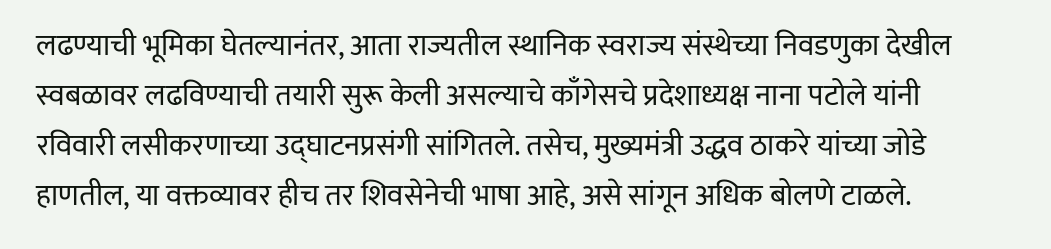लढण्याची भूमिका घेतल्यानंतर, आता राज्यतील स्थानिक स्वराज्य संस्थेच्या निवडणुका देखील स्वबळावर लढविण्याची तयारी सुरू केली असल्याचे काँगेसचे प्रदेशाध्यक्ष नाना पटोले यांनी रविवारी लसीकरणाच्या उद्घाटनप्रसंगी सांगितले. तसेच, मुख्यमंत्री उद्धव ठाकरे यांच्या जोडे हाणतील, या वक्तव्यावर हीच तर शिवसेनेची भाषा आहे, असे सांगून अधिक बोलणे टाळले.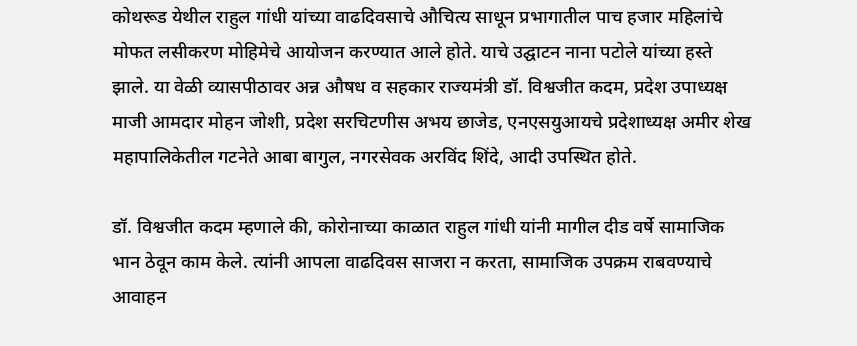कोथरूड येथील राहुल गांधी यांच्या वाढदिवसाचे औचित्य साधून प्रभागातील पाच हजार महिलांचे मोफत लसीकरण मोहिमेचे आयोजन करण्यात आले होते. याचे उद्घाटन नाना पटोले यांच्या हस्ते झाले. या वेळी व्यासपीठावर अन्न औषध व सहकार राज्यमंत्री डॉ. विश्वजीत कदम, प्रदेश उपाध्यक्ष माजी आमदार मोहन जोशी, प्रदेश सरचिटणीस अभय छाजेड, एनएसयुआयचे प्रदेशाध्यक्ष अमीर शेख महापालिकेतील गटनेते आबा बागुल, नगरसेवक अरविंद शिंदे, आदी उपस्थित होते.

डॉ. विश्वजीत कदम म्हणाले की, कोरोनाच्या काळात राहुल गांधी यांनी मागील दीड वर्षे सामाजिक भान ठेवून काम केले. त्यांनी आपला वाढदिवस साजरा न करता, सामाजिक उपक्रम राबवण्याचे आवाहन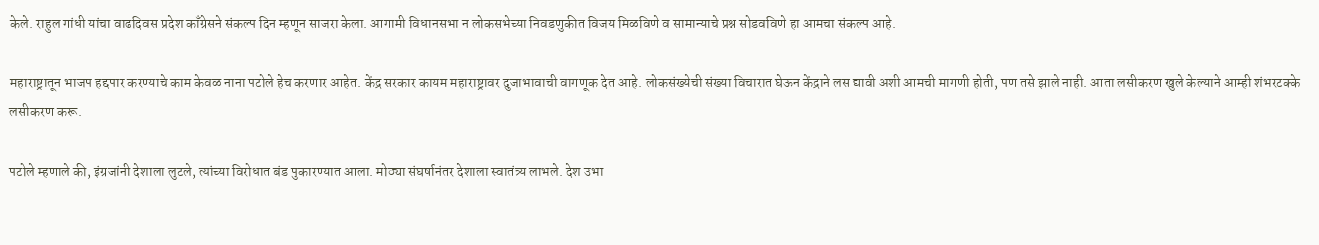केले. राहुल गांधी यांचा वाढदिवस प्रदेश काँग्रेसने संकल्प दिन म्हणून साजरा केला. आगामी विधानसभा न लोकसभेच्या निवडणुकीत विजय मिळविणे व सामान्याचे प्रश्न सोडवविणे हा आमचा संकल्प आहे.

महाराष्ट्रातून भाजप हद्दपार करण्याचे काम केवळ नाना पटोले हेच करणार आहेत. केंद्र सरकार कायम महाराष्ट्रावर दुजाभावाची वागणूक देत आहे. लोकसंख्येची संख्या विचारात घेऊन केंद्राने लस द्यावी अशी आमची मागणी होती, पण तसे झाले नाही. आता लसीकरण खुले केल्याने आम्ही शंभरटक्के लसीकरण करू.

पटोले म्हणाले की, इंग्रजांनी देशाला लुटले, त्यांच्या विरोधात बंड पुकारण्यात आला. मोठ्या संघर्षानंतर देशाला स्वातंत्र्य लाभले. देश उभा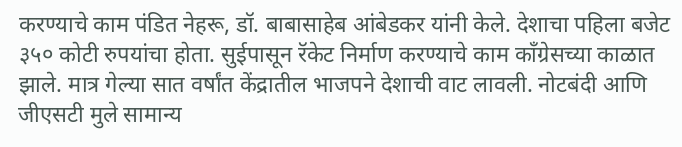करण्याचे काम पंडित नेहरू, डॉ. बाबासाहेब आंबेडकर यांनी केले. देशाचा पहिला बजेट ३५० कोटी रुपयांचा होता. सुईपासून रॅकेट निर्माण करण्याचे काम काँग्रेसच्या काळात झाले. मात्र गेल्या सात वर्षांत केंद्रातील भाजपने देशाची वाट लावली. नोटबंदी आणि जीएसटी मुले सामान्य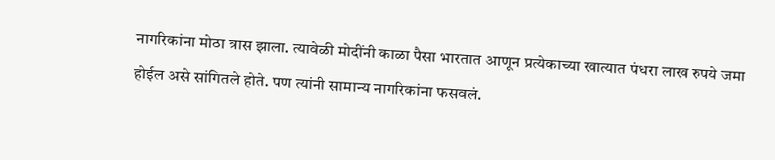नागरिकांना मोठा त्रास झाला. त्यावेळी मोदींनी काळा पैसा भारतात आणून प्रत्येकाच्या खात्यात पंधरा लाख रुपये जमा होईल असे सांगितले होते. पण त्यांनी सामान्य नागरिकांना फसवलं.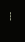---